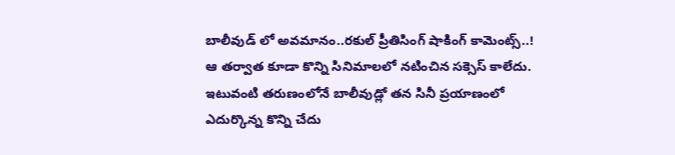బాలీవుడ్ లో అవమానం..రకుల్ ప్రీతిసింగ్ షాకింగ్ కామెంట్స్..!
ఆ తర్వాత కూడా కొన్ని సినిమాలలో నటించిన సక్సెస్ కాలేదు. ఇటువంటి తరుణంలోనే బాలీవుడ్లో తన సినీ ప్రయాణంలో ఎదుర్కొన్న కొన్ని చేదు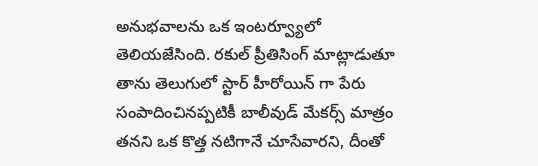అనుభవాలను ఒక ఇంటర్వ్యూలో తెలియజేసింది. రకుల్ ప్రీతిసింగ్ మాట్లాడుతూ తాను తెలుగులో స్టార్ హీరోయిన్ గా పేరు సంపాదించినప్పటికీ బాలీవుడ్ మేకర్స్ మాత్రం తనని ఒక కొత్త నటిగానే చూసేవారని, దీంతో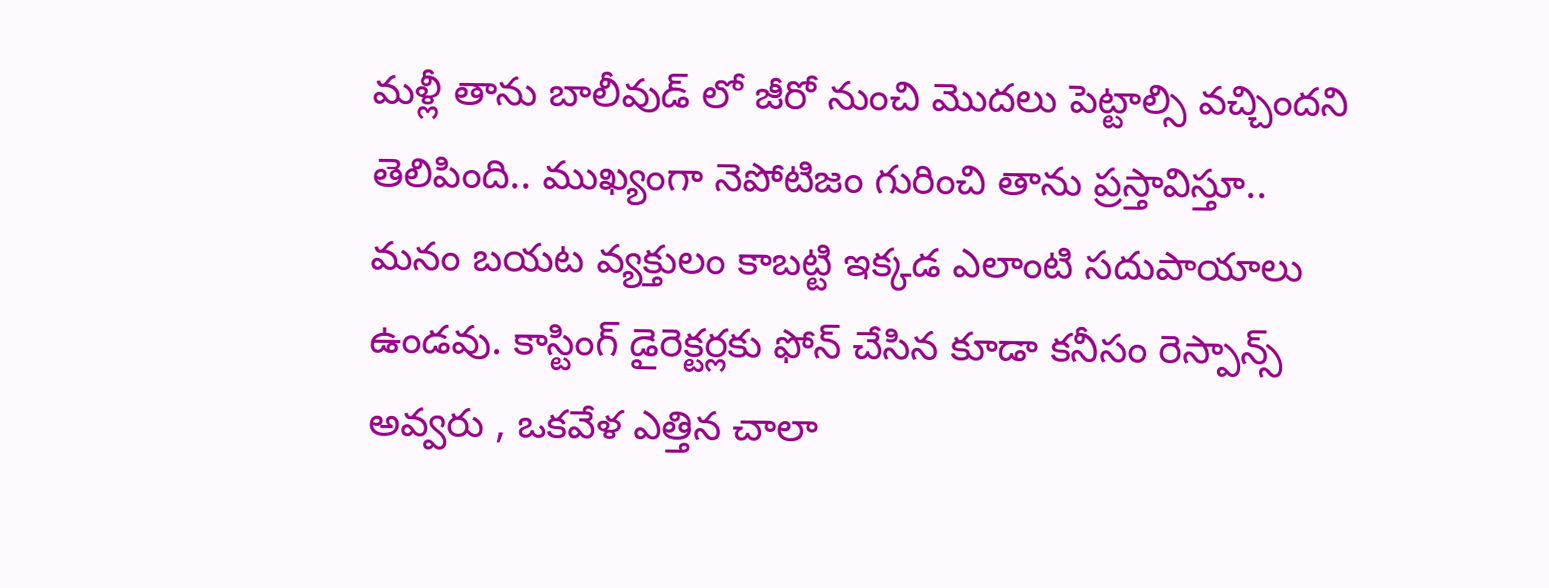మళ్లీ తాను బాలీవుడ్ లో జీరో నుంచి మొదలు పెట్టాల్సి వచ్చిందని తెలిపింది.. ముఖ్యంగా నెపోటిజం గురించి తాను ప్రస్తావిస్తూ.. మనం బయట వ్యక్తులం కాబట్టి ఇక్కడ ఎలాంటి సదుపాయాలు ఉండవు. కాస్టింగ్ డైరెక్టర్లకు ఫోన్ చేసిన కూడా కనీసం రెస్పాన్స్ అవ్వరు , ఒకవేళ ఎత్తిన చాలా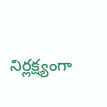నిర్లక్ష్యంగా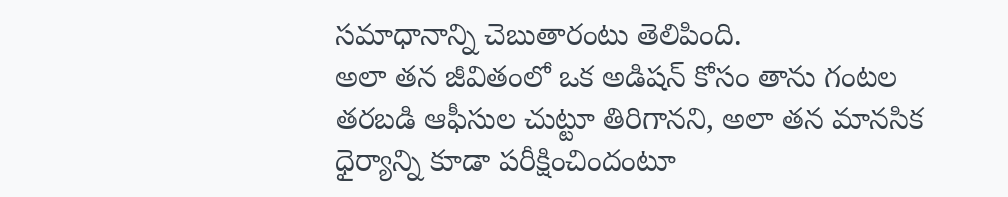సమాధానాన్ని చెబుతారంటు తెలిపింది.
అలా తన జీవితంలో ఒక అడిషన్ కోసం తాను గంటల తరబడి ఆఫీసుల చుట్టూ తిరిగానని, అలా తన మానసిక ధైర్యాన్ని కూడా పరీక్షించిందంటూ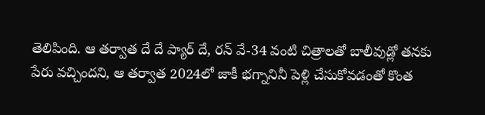తెలిపింది. ఆ తర్వాత దే దే ప్యార్ దే, రన్ వే-34 వంటి చిత్రాలతో బాలీవుడ్లో తనకు పేరు వచ్చిందని, ఆ తర్వాత 2024లో జాకీ భగ్నానినీ పెళ్లి చేసుకోవడంతో కొంత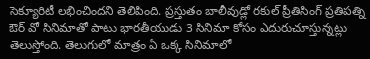సెక్యూరిటీ లభించిందని తెలిపింది. ప్రస్తుతం బాలీవుడ్లో రకుల్ ప్రీతిసింగ్ ప్రతిపత్ని ఔర్ వో సినిమాతో పాటు భారతీయుడు 3 సినిమా కోసం ఎదురుచూస్తున్నట్లు తెలుస్తోంది. తెలుగులో మాత్రం ఏ ఒక్క సినిమాలో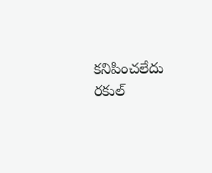కనిపించలేదు రకుల్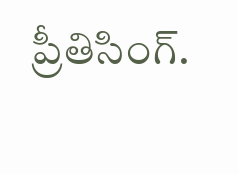ప్రీతిసింగ్.